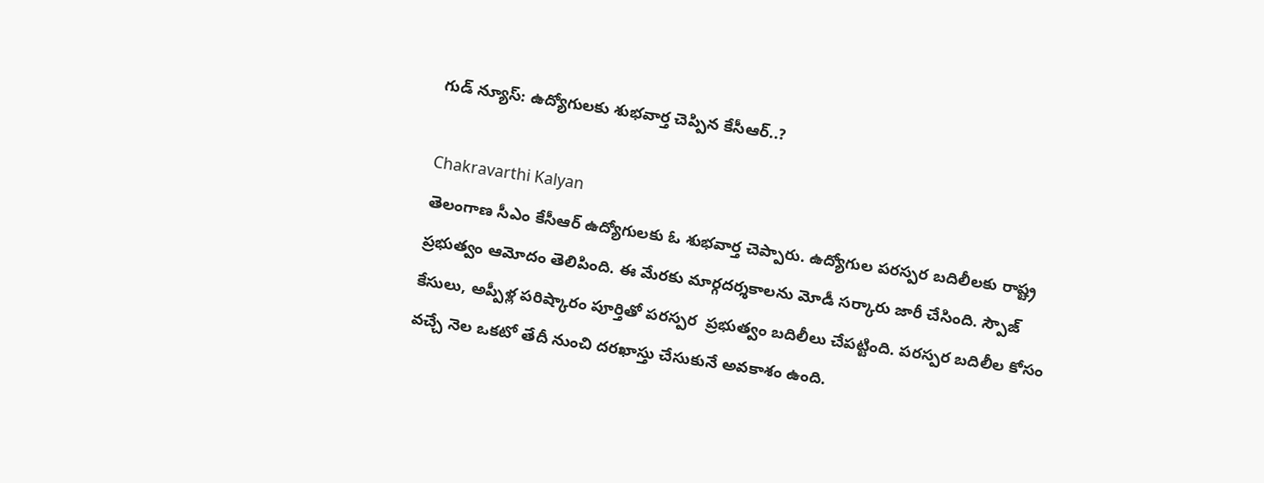గుడ్‌ న్యూస్: ఉద్యోగులకు శుభవార్త చెప్పిన కేసీఆర్..?

Chakravarthi Kalyan
తెలంగాణ సీఎం కేసీఆర్ ఉద్యోగులకు ఓ శుభవార్త చెప్పారు. ఉద్యోగుల పరస్పర బదిలీలకు రాష్ట్ర ప్రభుత్వం ఆమోదం తెలిపింది. ఈ మేరకు మార్గదర్శకాలను మోడీ సర్కారు జారీ చేసింది. స్పౌజ్ కేసులు, అప్పీళ్ల పరిష్కారం పూర్తితో పరస్పర  ప్రభుత్వం బదిలీలు చేపట్టింది. పరస్పర బదిలీల కోసం వచ్చే నెల ఒకటో తేదీ నుంచి దరఖాస్తు చేసుకునే అవకాశం ఉంది.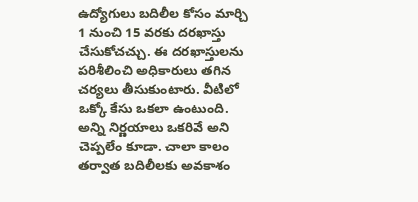ఉద్యోగులు బదిలీల కోసం మార్చి 1 నుంచి 15 వరకు దరఖాస్తు చేసుకోచచ్చు. ఈ దరఖాస్తులను పరిశీలించి అధికారులు తగిన చర్యలు తీసుకుంటారు. వీటిలో ఒక్కో కేసు ఒకలా ఉంటుంది. అన్ని నిర్ణయాలు ఒకరివే అని చెప్పలేం కూడా. చాలా కాలం తర్వాత బదిలీలకు అవకాశం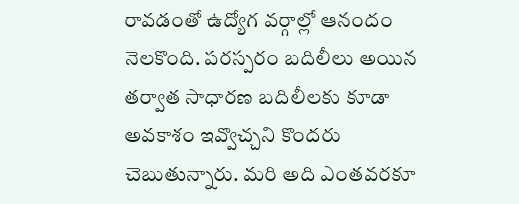రావడంతో ఉద్యోగ వర్గాల్లో ఆనందం నెలకొంది. పరస్పరం బదిలీలు అయిన తర్వాత సాధారణ బదిలీలకు కూడా అవకాశం ఇవ్వొచ్చని కొందరు చెబుతున్నారు. మరి అది ఎంతవరకూ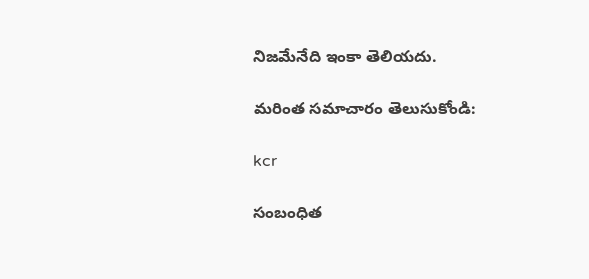నిజమేనేది ఇంకా తెలియదు.

మరింత సమాచారం తెలుసుకోండి:

kcr

సంబంధిత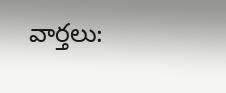వార్తలు: